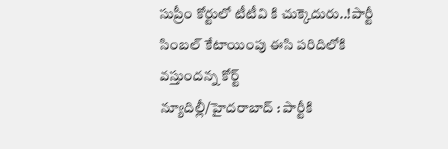సుప్రీం కోర్టులో టీటీవి కి చుక్కెదురు..!పార్టీ సింబల్ కేటాయింపు ఈసి పరిదిలోకి వస్తుందన్న కోర్ట్
న్యూదిల్లీ/హైదరాబాద్ : పార్టీకి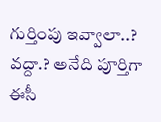గుర్తింపు ఇవ్వాలా..? వద్దా.? అనేది పూర్తిగా ఈసీ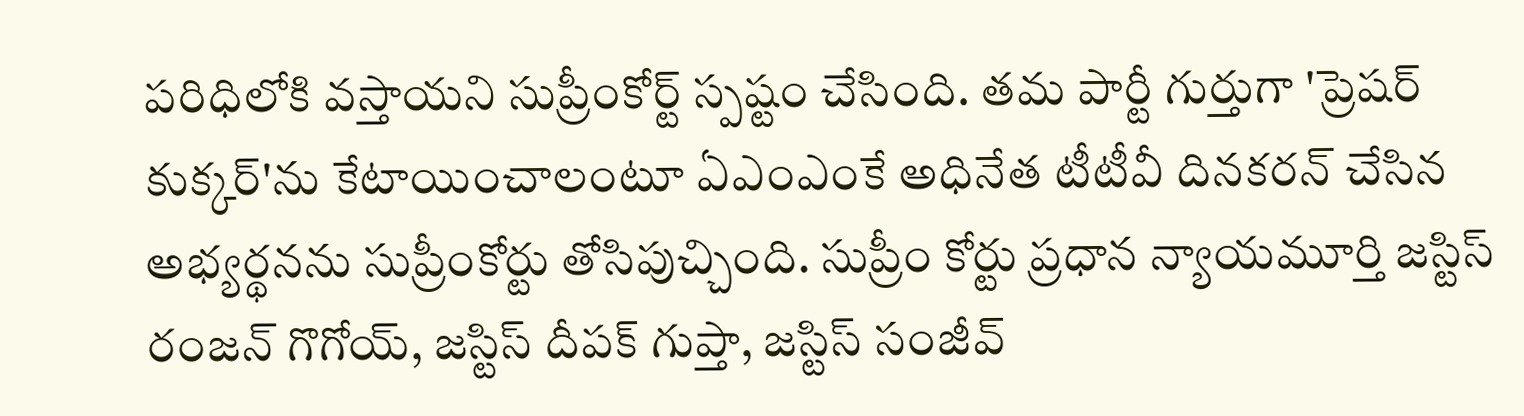పరిధిలోకి వస్తాయని సుప్రీంకోర్ట్ స్పష్టం చేసింది. తమ పార్టీ గుర్తుగా 'ప్రెషర్ కుక్కర్'ను కేటాయించాలంటూ ఏఎంఎంకే అధినేత టీటీవీ దినకరన్ చేసిన అభ్యర్థనను సుప్రీంకోర్టు తోసిపుచ్చింది. సుప్రీం కోర్టు ప్రధాన న్యాయమూర్తి జస్టిస్ రంజన్ గొగోయ్, జస్టిస్ దీపక్ గుప్తా, జస్టిస్ సంజీవ్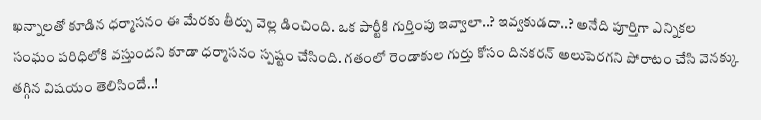ఖన్నాలతో కూడిన ధర్మాసనం ఈ మేరకు తీర్పు వెల్ల డించింది. ఒక పార్టీకి గుర్తింపు ఇవ్వాలా..? ఇవ్వకుడదా..? అనేది పూర్తిగా ఎన్నికల సంఘం పరిధిలోకి వస్తుందని కూడా ధర్మాసనం స్పష్టం చేసింది. గతంలో రెండాకుల గుర్తు కోసం దినకరన్ అలుపెరగని పోరాటం చేసి వెనక్కు తగ్గిన విషయం తెలిసిందే..!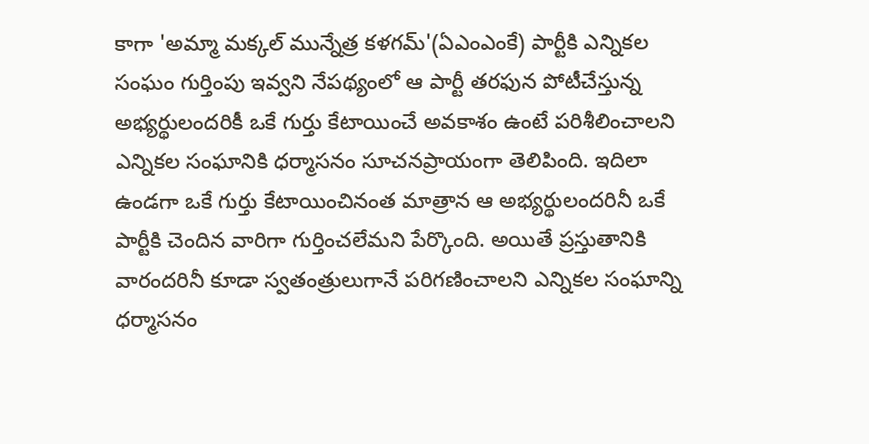కాగా 'అమ్మా మక్కల్ మున్నేత్ర కళగమ్'(ఏఎంఎంకే) పార్టీకి ఎన్నికల సంఘం గుర్తింపు ఇవ్వని నేపథ్యంలో ఆ పార్టీ తరఫున పోటీచేస్తున్న అభ్యర్థులందరికీ ఒకే గుర్తు కేటాయించే అవకాశం ఉంటే పరిశీలించాలని ఎన్నికల సంఘానికి ధర్మాసనం సూచనప్రాయంగా తెలిపింది. ఇదిలా ఉండగా ఒకే గుర్తు కేటాయించినంత మాత్రాన ఆ అభ్యర్థులందరినీ ఒకే పార్టీకి చెందిన వారిగా గుర్తించలేమని పేర్కొంది. అయితే ప్రస్తుతానికి వారందరినీ కూడా స్వతంత్రులుగానే పరిగణించాలని ఎన్నికల సంఘాన్ని ధర్మాసనం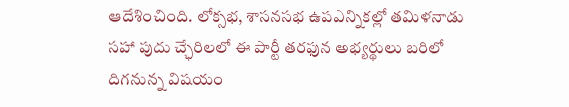ఆదేశించింది. లోక్సభ, శాసనసభ ఉపఎన్నికల్లో తమిళనాడు సహా పుదు చ్ఛేరిలలో ఈ పార్టీ తరఫున అభ్యర్థులు బరిలో దిగనున్న విషయం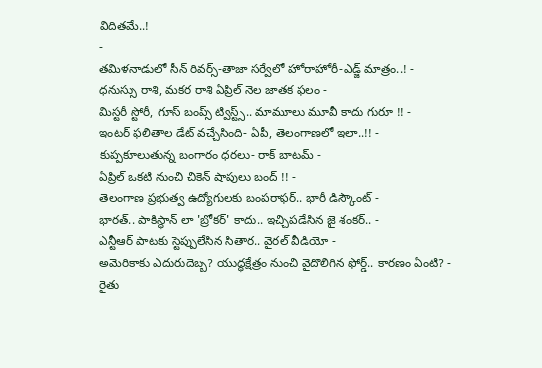విదితమే..!
-
తమిళనాడులో సీన్ రివర్స్-తాజా సర్వేలో హోరాహోరీ-ఎడ్జ్ మాత్రం..! -
ధనుస్సు రాశి, మకర రాశి ఏప్రిల్ నెల జాతక ఫలం -
మిస్టరీ స్టోరీ, గూస్ బంప్స్ ట్విస్ట్స్.. మామూలు మూవీ కాదు గురూ !! -
ఇంటర్ ఫలితాల డేట్ వచ్చేసింది- ఏపీ, తెలంగాణలో ఇలా..!! -
కుప్పకూలుతున్న బంగారం ధరలు- రాక్ బాటమ్ -
ఏప్రిల్ ఒకటి నుంచి చికెన్ షాపులు బంద్ !! -
తెలంగాణ ప్రభుత్వ ఉద్యోగులకు బంపరాఫర్.. భారీ డిస్కౌంట్ -
భారత్.. పాకిస్థాన్ లా 'బ్రోకర్' కాదు.. ఇచ్చిపడేసిన జై శంకర్.. -
ఎన్టీఆర్ పాటకు స్టెప్పులేసిన సితార.. వైరల్ వీడియో -
అమెరికాకు ఎదురుదెబ్బ? యుద్ధక్షేత్రం నుంచి వైదొలిగిన ఫోర్డ్.. కారణం ఏంటి? -
రైతు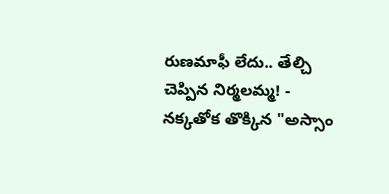రుణమాఫీ లేదు.. తేల్చి చెప్పిన నిర్మలమ్మ! -
నక్కతోక తొక్కిన "అస్సాం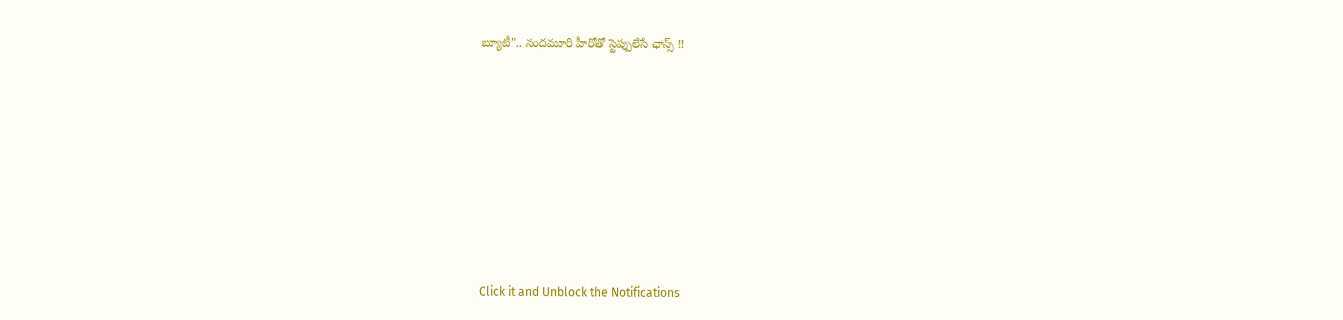బ్యూటీ".. నందమూరి హీరోతో స్టెప్పులేసే ఛాన్స్ !!












Click it and Unblock the Notifications